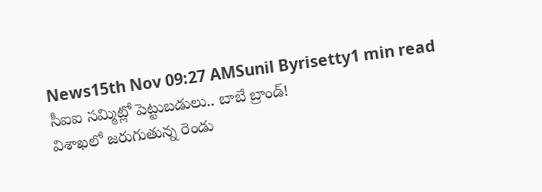News15th Nov 09:27 AMSunil Byrisetty1 min read
సీఐఐ సమ్మిట్లో పెట్టుబడులు.. బాబే బ్రాండ్!
విశాఖలో జరుగుతున్న రెండు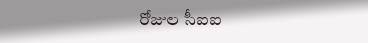రోజుల సీఐఐ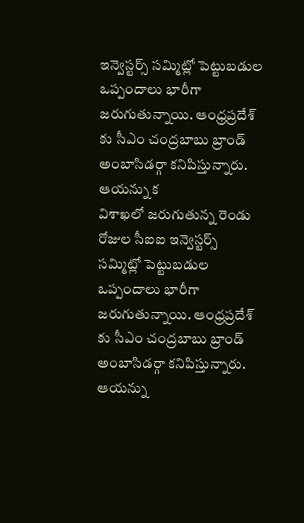ఇన్వెస్టర్స్ సమ్మిట్లో పెట్టుబడుల ఒప్పందాలు భారీగా జరుగుతున్నాయి. ఆంధ్రప్రదేశ్ కు సీఎం చంద్రబాబు బ్రాండ్ అంబాసిడర్గా కనిపిస్తున్నారు. ఆయన్ను క
విశాఖలో జరుగుతున్న రెండు రోజుల సీఐఐ ఇన్వెస్టర్స్ సమ్మిట్లో పెట్టుబడుల ఒప్పందాలు భారీగా జరుగుతున్నాయి. ఆంధ్రప్రదేశ్ కు సీఎం చంద్రబాబు బ్రాండ్ అంబాసిడర్గా కనిపిస్తున్నారు. ఆయన్ను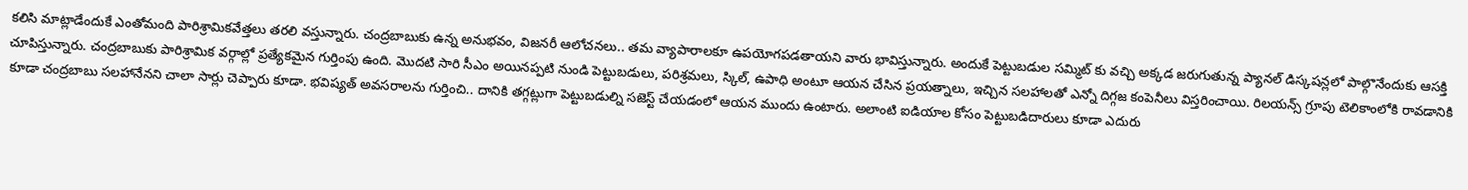కలిసి మాట్లాడేందుకే ఎంతోమంది పారిశ్రామికవేత్తలు తరలి వస్తున్నారు. చంద్రబాబుకు ఉన్న అనుభవం, విజనరీ ఆలోచనలు.. తమ వ్యాపారాలకూ ఉపయోగపడతాయని వారు భావిస్తున్నారు. అందుకే పెట్టుబడుల సమ్మిట్ కు వచ్చి అక్కడ జరుగుతున్న ప్యానల్ డిస్కషన్లలో పాల్గొనేందుకు ఆసక్తి చూపిస్తున్నారు. చంద్రబాబుకు పారిశ్రామిక వర్గాల్లో ప్రత్యేకమైన గుర్తింపు ఉంది. మొదటి సారి సీఎం అయినప్పటి నుండి పెట్టుబడులు, పరిశ్రమలు, స్కిల్, ఉపాధి అంటూ ఆయన చేసిన ప్రయత్నాలు, ఇచ్చిన సలహాలతో ఎన్నో దిగ్గజ కంపెనీలు విస్తరించాయి. రిలయన్స్ గ్రూపు టెలికాంలోకి రావడానికి కూడా చంద్రబాబు సలహానేనని చాలా సార్లు చెప్పారు కూడా. భవిష్యత్ అవసరాలను గుర్తించి.. దానికి తగ్గట్లుగా పెట్టుబడుల్ని సజెస్ట్ చేయడంలో ఆయన ముందు ఉంటారు. అలాంటి ఐడియాల కోసం పెట్టుబడిదారులు కూడా ఎదురు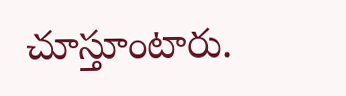చూస్తూంటారు.